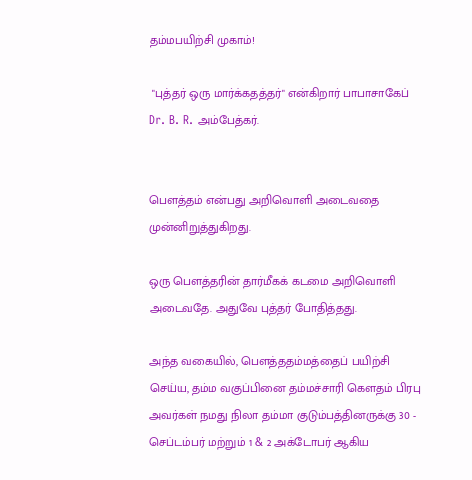தம்மபயிற்சி முகாம்!

 "புத்தர் ஒரு மார்க்கதத்தர்" என்கிறார் பாபாசாகேப் Dr. B. R. அம்பேத்கர்.


பௌத்தம் என்பது அறிவொளி அடைவதை முன்னிறுத்துகிறது.

ஒரு பௌத்தரின் தார்மீகக் கடமை அறிவொளி அடைவதே. அதுவே புத்தர் போதித்தது.

அந்த வகையில், பௌத்ததம்மத்தைப் பயிற்சி செய்ய, தம்ம வகுப்பினை தம்மச்சாரி கௌதம் பிரபு அவர்கள் நமது நிலா தம்மா குடும்பத்தினருக்கு 30 - செப்டம்பர் மற்றும் 1 & 2 அக்டோபர் ஆகிய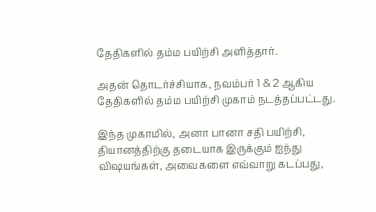தேதிகளில் தம்ம பயிற்சி அளித்தார்.

அதன் தொடர்ச்சியாக, நவம்பர் 1 & 2 ஆகிய தேதிகளில் தம்ம பயிற்சி முகாம் நடத்தப்பட்டது.

இந்த முகாமில், அனா பானா சதி பயிற்சி, தியானத்திற்கு தடையாக இருக்கும் ஐந்து விஷயங்கள், அவைகளை எவ்வாறு கடப்பது,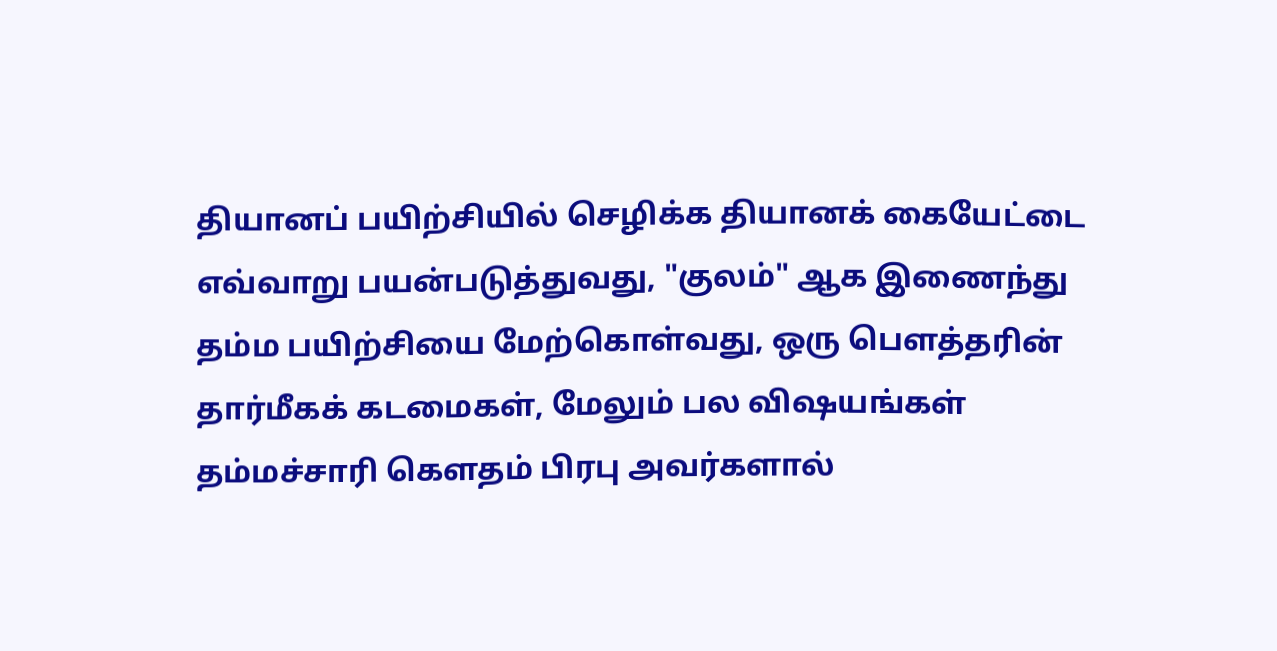தியானப் பயிற்சியில் செழிக்க தியானக் கையேட்டை எவ்வாறு பயன்படுத்துவது, "குலம்" ஆக இணைந்து தம்ம பயிற்சியை மேற்கொள்வது, ஒரு பௌத்தரின் தார்மீகக் கடமைகள், மேலும் பல விஷயங்கள் தம்மச்சாரி கௌதம் பிரபு அவர்களால்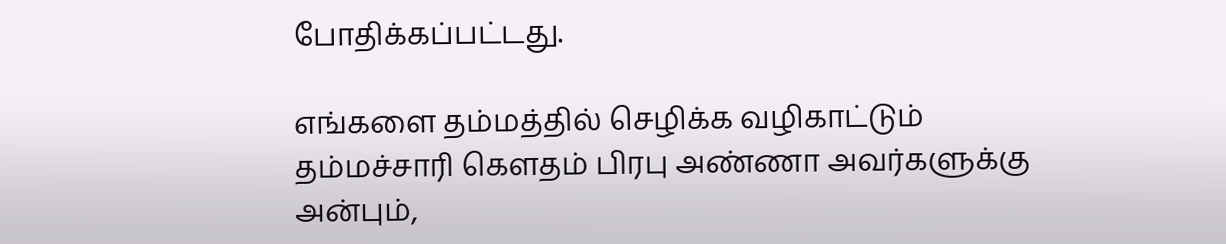போதிக்கப்பட்டது.

எங்களை தம்மத்தில் செழிக்க வழிகாட்டும் தம்மச்சாரி கௌதம் பிரபு அண்ணா அவர்களுக்கு அன்பும்,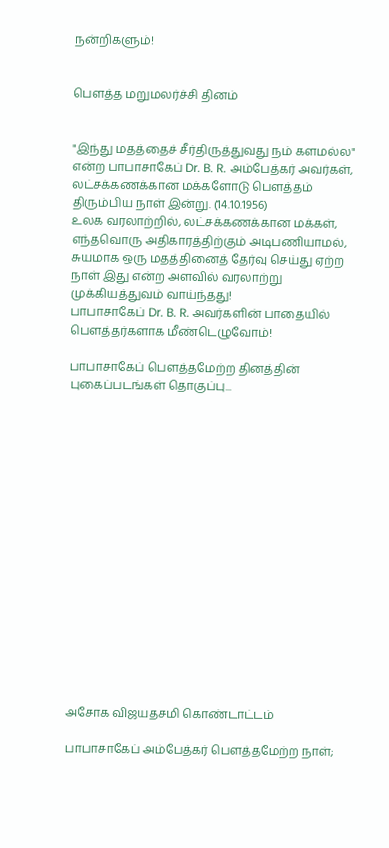நன்றிகளும்!


பெளத்த மறுமலர்ச்சி தினம்


"இந்து மதத்தைச் சீர்திருத்துவது நம் களமல்ல" என்ற பாபாசாகேப் Dr. B. R. அம்பேத்கர் அவர்கள், லட்சக்கணக்கான மக்களோடு பௌத்தம் திரும்பிய நாள் இன்று. (14.10.1956)
உலக வரலாற்றில், லட்சக்கணக்கான மக்கள், எந்தவொரு அதிகாரத்திற்கும் அடிபணியாமல், சுயமாக ஒரு மதத்தினைத் தேர்வு செய்து ஏற்ற நாள் இது என்ற அளவில் வரலாற்று முக்கியத்துவம் வாய்ந்தது!
பாபாசாகேப் Dr. B. R. அவர்களின் பாதையில் பௌத்தர்களாக மீண்டெழுவோம்!

பாபாசாகேப் பெளத்தமேற்ற தினத்தின் புகைப்படங்கள் தொகுப்பு...

















அசோக விஜயதசமி கொண்டாட்டம்

பாபாசாகேப் அம்பேத்கர் பெளத்தமேற்ற நாள்;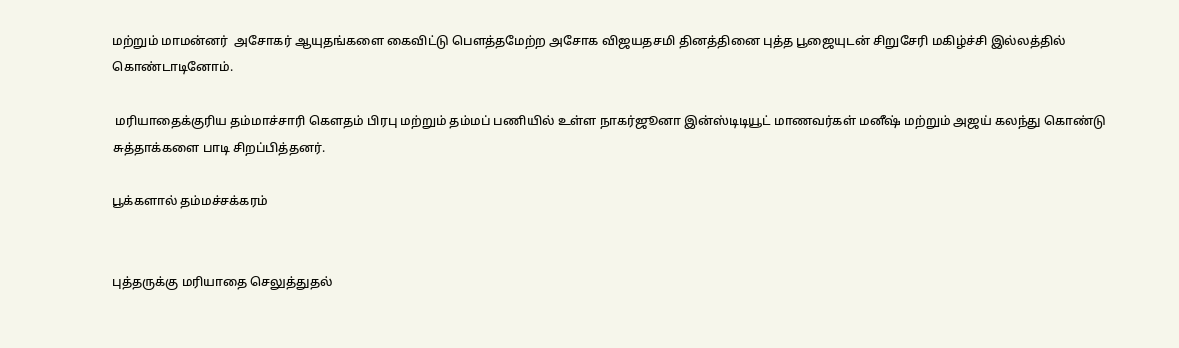மற்றும் மாமன்னர்  அசோகர் ஆயுதங்களை கைவிட்டு பெளத்தமேற்ற அசோக விஜயதசமி தினத்தினை புத்த பூஜையுடன் சிறுசேரி மகிழ்ச்சி இல்லத்தில் கொண்டாடினோம்.

 மரியாதைக்குரிய தம்மாச்சாரி கெளதம் பிரபு மற்றும் தம்மப் பணியில் உள்ள நாகர்ஜூனா இன்ஸ்டிடியூட் மாணவர்கள் மனீஷ் மற்றும் அஜய் கலந்து கொண்டு சுத்தாக்களை பாடி சிறப்பித்தனர்.

பூக்களால் தம்மச்சக்கரம்


புத்தருக்கு மரியாதை செலுத்துதல்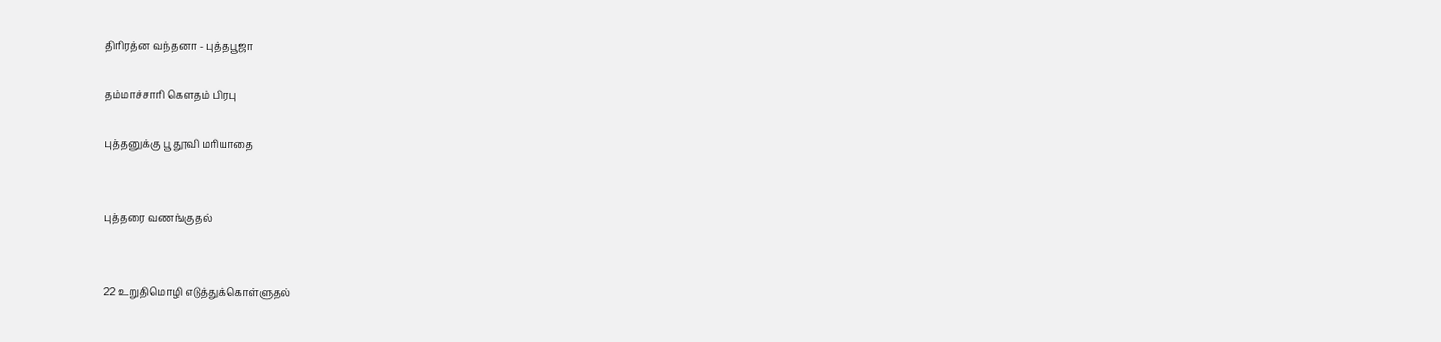திரிரத்ன வந்தனா - புத்தபூஜா

தம்மாச்சாரி கெளதம் பிரபு

புத்தனுக்கு பூ தூவி மரியாதை


புத்தரை வணங்குதல்


22 உறுதிமொழி எடுத்துக்கொள்ளுதல்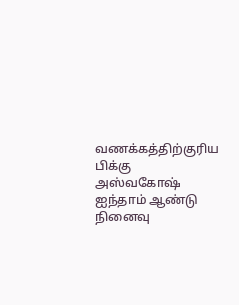வணக்கத்திற்குரிய பிக்கு அஸ்வகோஷ் ஐந்தாம் ஆண்டு நினைவு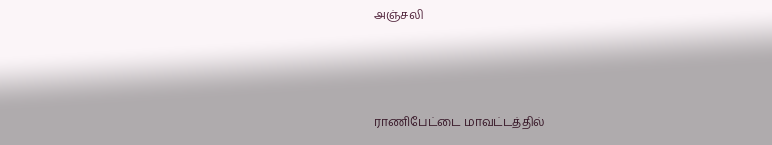அஞ்சலி



ராணிபேட்டை மாவட்டத்தில்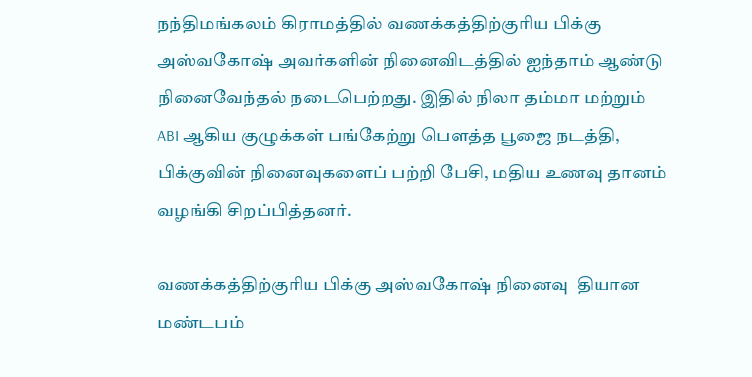நந்திமங்கலம் கிராமத்தில் வணக்கத்திற்குரிய பிக்கு அஸ்வகோஷ் அவர்களின் நினைவிடத்தில் ஐந்தாம் ஆண்டு நினைவேந்தல் நடைபெற்றது. இதில் நிலா தம்மா மற்றும் ABI ஆகிய குழுக்கள் பங்கேற்று பெளத்த பூஜை நடத்தி, பிக்குவின் நினைவுகளைப் பற்றி பேசி, மதிய உணவு தானம் வழங்கி சிறப்பித்தனர்.

வணக்கத்திற்குரிய பிக்கு அஸ்வகோஷ் நினைவு  தியான மண்டபம்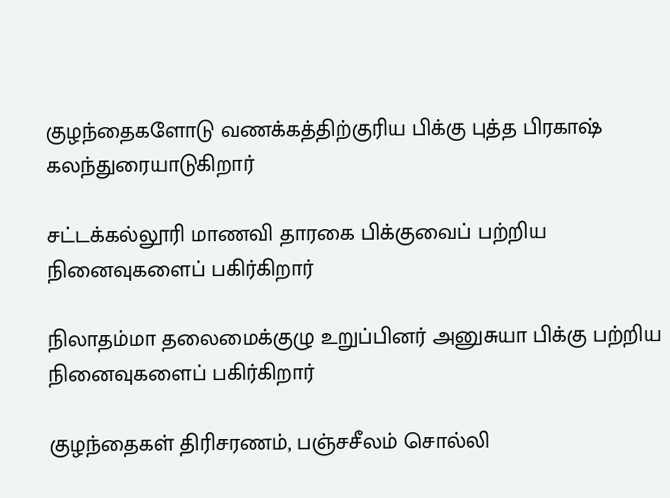குழந்தைகளோடு வணக்கத்திற்குரிய பிக்கு புத்த பிரகாஷ் கலந்துரையாடுகிறார்

சட்டக்கல்லூரி மாணவி தாரகை பிக்குவைப் பற்றிய நினைவுகளைப் பகிர்கிறார்

நிலாதம்மா தலைமைக்குழு உறுப்பினர் அனுசுயா பிக்கு பற்றிய நினைவுகளைப் பகிர்கிறார்

குழந்தைகள் திரிசரணம், பஞ்சசீலம் சொல்லி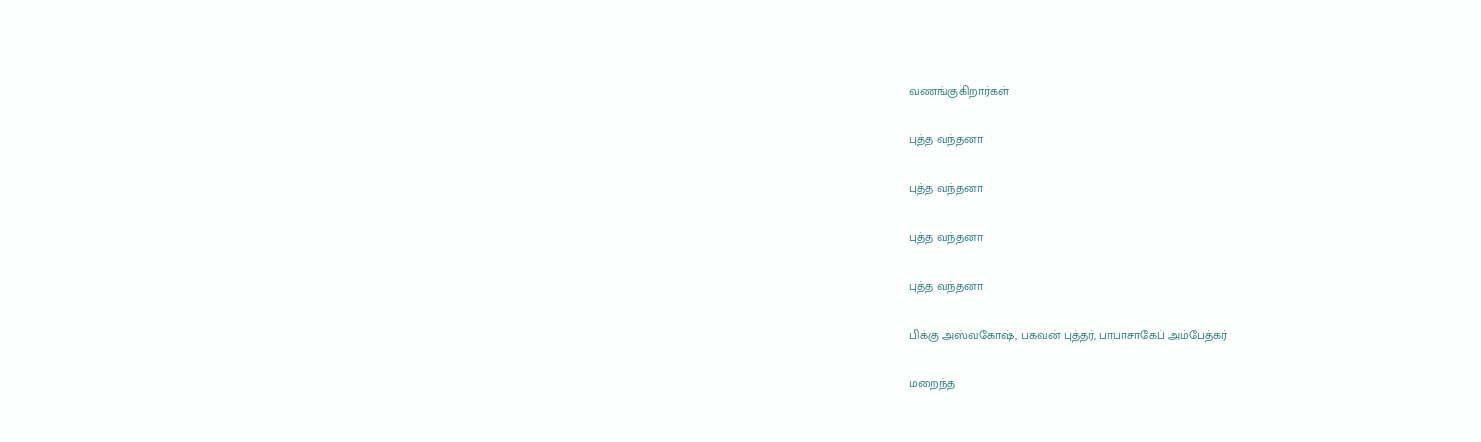வணங்குகிறார்கள்

புத்த வந்தனா

புத்த வந்தனா

புத்த வந்தனா

புத்த வந்தனா

பிக்கு அஸ்வகோஷ், பகவன் புத்தர், பாபாசாகேப் அம்பேத்கர்

மறைந்த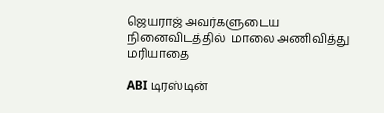ஜெயராஜ் அவர்களுடைய நினைவிடத்தில்  மாலை அணிவித்து மரியாதை

ABI டிரஸ்டின்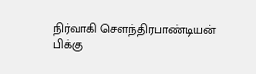நிர்வாகி செளந்திரபாண்டியன் பிக்கு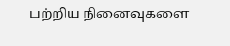பற்றிய நினைவுகளை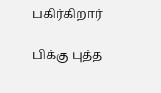பகிர்கிறார்

பிக்கு புத்த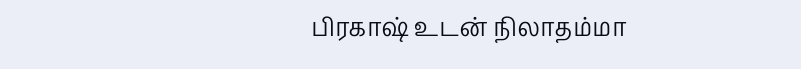பிரகாஷ் உடன் நிலாதம்மா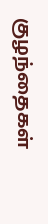குழந்தைகள்